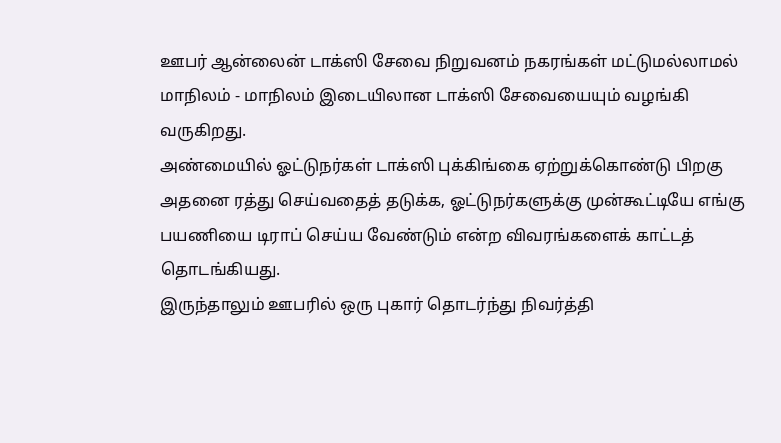ஊபர் ஆன்லைன் டாக்ஸி சேவை நிறுவனம் நகரங்கள் மட்டுமல்லாமல் மாநிலம் - மாநிலம் இடையிலான டாக்ஸி சேவையையும் வழங்கி வருகிறது.
அண்மையில் ஓட்டுநர்கள் டாக்ஸி புக்கிங்கை ஏற்றுக்கொண்டு பிறகு அதனை ரத்து செய்வதைத் தடுக்க, ஓட்டுநர்களுக்கு முன்கூட்டியே எங்கு பயணியை டிராப் செய்ய வேண்டும் என்ற விவரங்களைக் காட்டத் தொடங்கியது.
இருந்தாலும் ஊபரில் ஒரு புகார் தொடர்ந்து நிவர்த்தி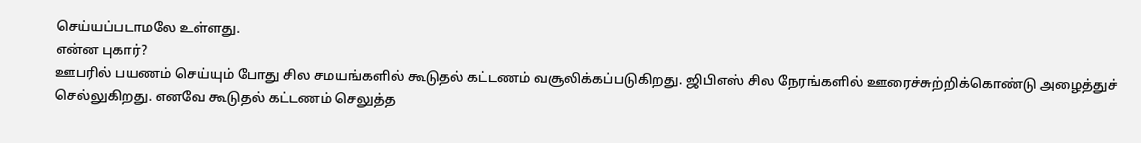செய்யப்படாமலே உள்ளது.
என்ன புகார்?
ஊபரில் பயணம் செய்யும் போது சில சமயங்களில் கூடுதல் கட்டணம் வசூலிக்கப்படுகிறது. ஜிபிஎஸ் சில நேரங்களில் ஊரைச்சுற்றிக்கொண்டு அழைத்துச் செல்லுகிறது. எனவே கூடுதல் கட்டணம் செலுத்த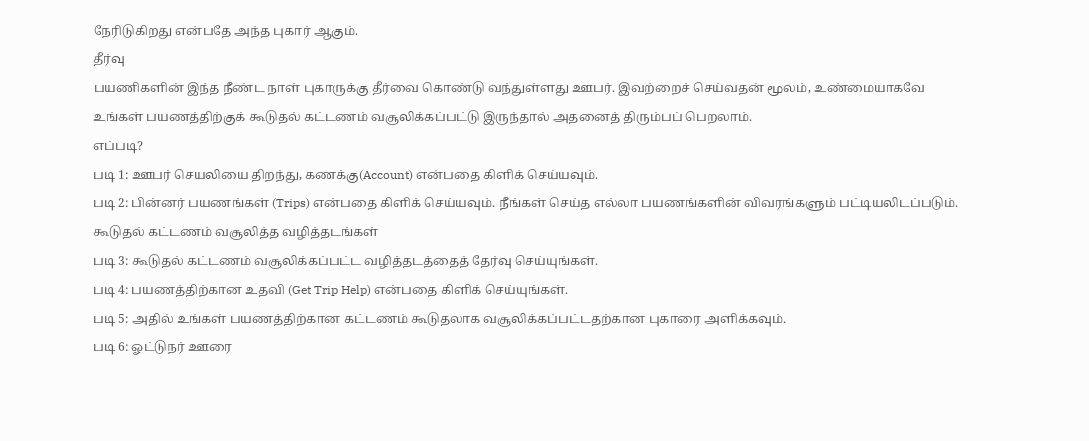நேரிடுகிறது என்பதே அந்த புகார் ஆகும்.
தீர்வு
பயணிகளின் இந்த நீண்ட நாள் புகாருக்கு தீர்வை கொண்டு வந்துள்ளது ஊபர். இவற்றைச் செய்வதன் மூலம், உண்மையாகவே உங்கள் பயணத்திற்குக் கூடுதல் கட்டணம் வசூலிக்கப்பட்டு இருந்தால் அதனைத் திரும்பப் பெறலாம்.
எப்படி?
படி 1: ஊபர் செயலியை திறந்து, கணக்கு(Account) என்பதை கிளிக் செய்யவும்.
படி 2: பின்னர் பயணங்கள் (Trips) என்பதை கிளிக் செய்யவும். நீங்கள் செய்த எல்லா பயணங்களின் விவரங்களும் பட்டியலிடப்படும்.
கூடுதல் கட்டணம் வசூலித்த வழித்தடங்கள்
படி 3: கூடுதல் கட்டணம் வசூலிக்கப்பட்ட வழித்தடத்தைத் தேர்வு செய்யுங்கள்.
படி 4: பயணத்திற்கான உதவி (Get Trip Help) என்பதை கிளிக் செய்யுங்கள்.
படி 5: அதில் உங்கள் பயணத்திற்கான கட்டணம் கூடுதலாக வசூலிக்கப்பட்டதற்கான புகாரை அளிக்கவும்.
படி 6: ஓட்டுநர் ஊரை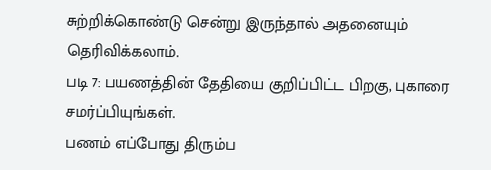சுற்றிக்கொண்டு சென்று இருந்தால் அதனையும் தெரிவிக்கலாம்.
படி 7: பயணத்தின் தேதியை குறிப்பிட்ட பிறகு, புகாரை சமர்ப்பியுங்கள்.
பணம் எப்போது திரும்ப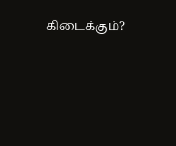கிடைக்கும்?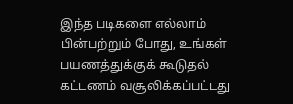இந்த படிகளை எல்லாம் பின்பற்றும் போது, உங்கள் பயணத்துக்குக் கூடுதல் கட்டணம் வசூலிக்கப்பட்டது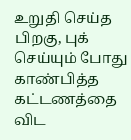உறுதி செய்த பிறகு, புக் செய்யும் போது காண்பித்த கட்டணத்தை விட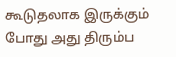கூடுதலாக இருக்கும் போது அது திரும்ப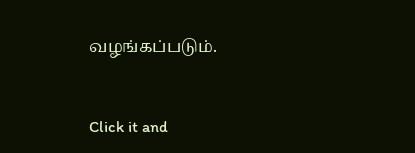வழங்கப்படும்.


Click it and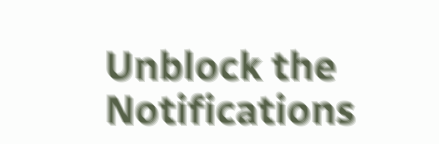Unblock the Notifications